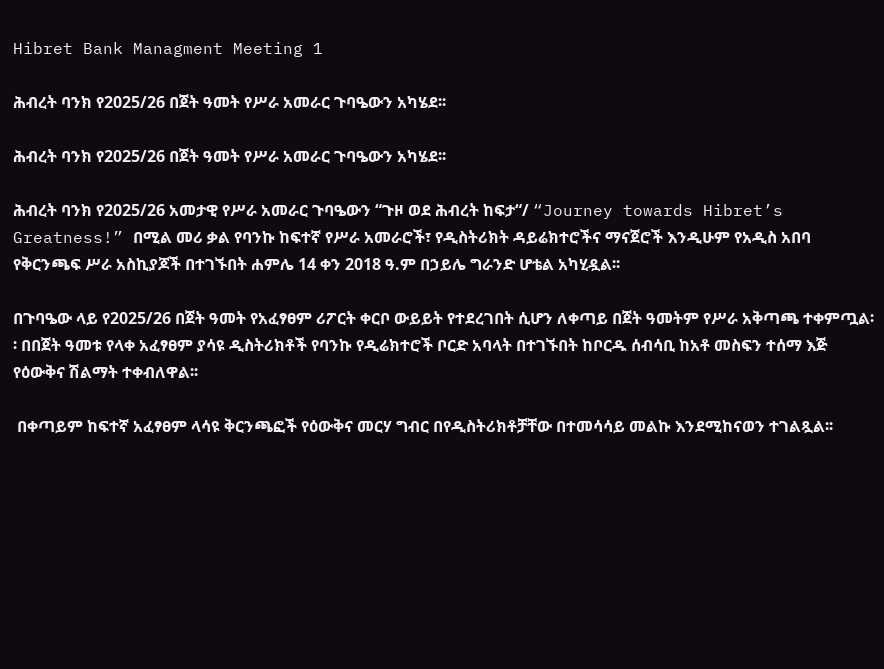Hibret Bank Managment Meeting 1

ሕብረት ባንክ የ2025/26 በጀት ዓመት የሥራ አመራር ጉባዔውን አካሄደ፡፡

ሕብረት ባንክ የ2025/26 በጀት ዓመት የሥራ አመራር ጉባዔውን አካሄደ፡፡

ሕብረት ባንክ የ2025/26 አመታዊ የሥራ አመራር ጉባዔውን “ጉዞ ወደ ሕብረት ከፍታ“/ “Journey towards Hibret’s Greatness!” በሚል መሪ ቃል የባንኩ ከፍተኛ የሥራ አመራሮች፣ የዲስትሪክት ዳይሬክተሮችና ማናጀሮች እንዲሁም የአዲስ አበባ የቅርንጫፍ ሥራ አስኪያጆች በተገኙበት ሐምሌ 14 ቀን 2018 ዓ.ም በኃይሌ ግራንድ ሆቴል አካሂዷል፡፡

በጉባዔው ላይ የ2025/26 በጀት ዓመት የአፈፃፀም ሪፖርት ቀርቦ ውይይት የተደረገበት ሲሆን ለቀጣይ በጀት ዓመትም የሥራ አቅጣጫ ተቀምጧል፡፡ በበጀት ዓመቱ የላቀ አፈፃፀም ያሳዩ ዲስትሪክቶች የባንኩ የዲሬክተሮች ቦርድ አባላት በተገኙበት ከቦርዱ ሰብሳቢ ከአቶ መስፍን ተሰማ እጅ የዕውቅና ሽልማት ተቀብለዋል፡፡

 በቀጣይም ከፍተኛ አፈፃፀም ላሳዩ ቅርንጫፎች የዕውቅና መርሃ ግብር በየዲስትሪክቶቻቸው በተመሳሳይ መልኩ እንደሚከናወን ተገልጿል፡፡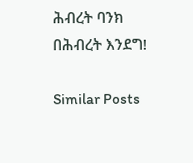ሕብረት ባንክ
በሕብረት እንደግ!

Similar Posts